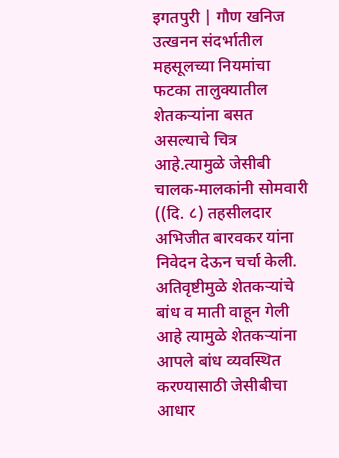इगतपुरी | गौण खनिज उत्खनन संदर्भातील महसूलच्या नियमांचा फटका तालुक्यातील शेतकऱ्यांना बसत असल्याचे चित्र आहे.त्यामुळे जेसीबी चालक-मालकांनी सोमवारी ((दि. ८) तहसीलदार अभिजीत बारवकर यांना निवेदन देऊन चर्चा केली. अतिवृष्टीमुळे शेतकऱ्यांचे बांध व माती वाहून गेली आहे त्यामुळे शेतकऱ्यांना आपले बांध व्यवस्थित करण्यासाठी जेसीबीचा आधार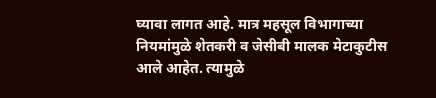घ्यावा लागत आहे. मात्र महसूल विभागाच्या नियमांमुळे शेतकरी व जेसीबी मालक मेटाकुटीस आले आहेत. त्यामुळे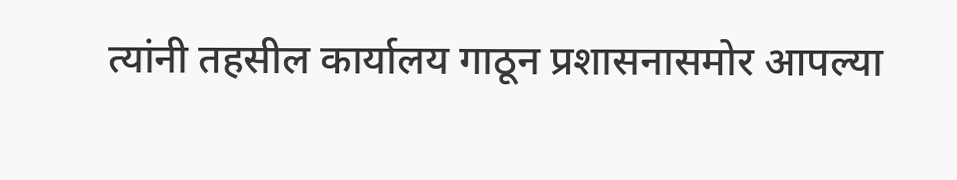त्यांनी तहसील कार्यालय गाठून प्रशासनासमोर आपल्या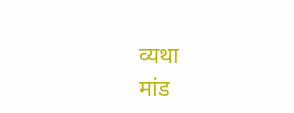व्यथा
मांड